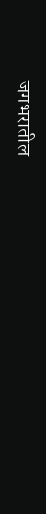जगभरातील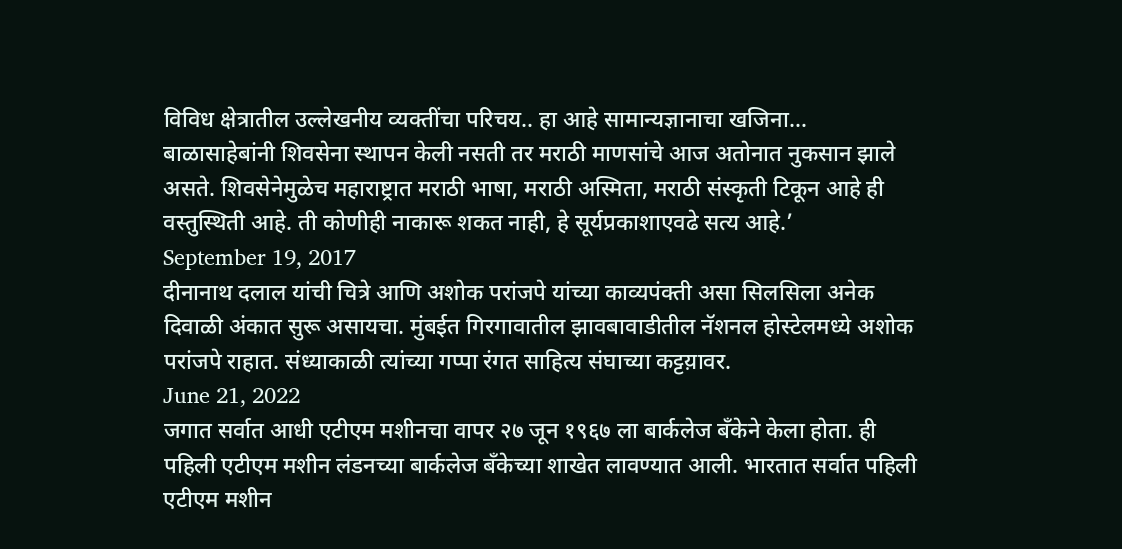विविध क्षेत्रातील उल्लेखनीय व्यक्तींचा परिचय.. हा आहे सामान्यज्ञानाचा खजिना…
बाळासाहेबांनी शिवसेना स्थापन केली नसती तर मराठी माणसांचे आज अतोनात नुकसान झाले असते. शिवसेनेमुळेच महाराष्ट्रात मराठी भाषा, मराठी अस्मिता, मराठी संस्कृती टिकून आहे ही वस्तुस्थिती आहे. ती कोणीही नाकारू शकत नाही, हे सूर्यप्रकाशाएवढे सत्य आहे.’
September 19, 2017
दीनानाथ दलाल यांची चित्रे आणि अशोक परांजपे यांच्या काव्यपंक्ती असा सिलसिला अनेक दिवाळी अंकात सुरू असायचा. मुंबईत गिरगावातील झावबावाडीतील नॅशनल होस्टेलमध्ये अशोक परांजपे राहात. संध्याकाळी त्यांच्या गप्पा रंगत साहित्य संघाच्या कट्टय़ावर.
June 21, 2022
जगात सर्वात आधी एटीएम मशीनचा वापर २७ जून १९६७ ला बार्कलेज बँकेने केला होता. ही पहिली एटीएम मशीन लंडनच्या बार्कलेज बँकेच्या शाखेत लावण्यात आली. भारतात सर्वात पहिली एटीएम मशीन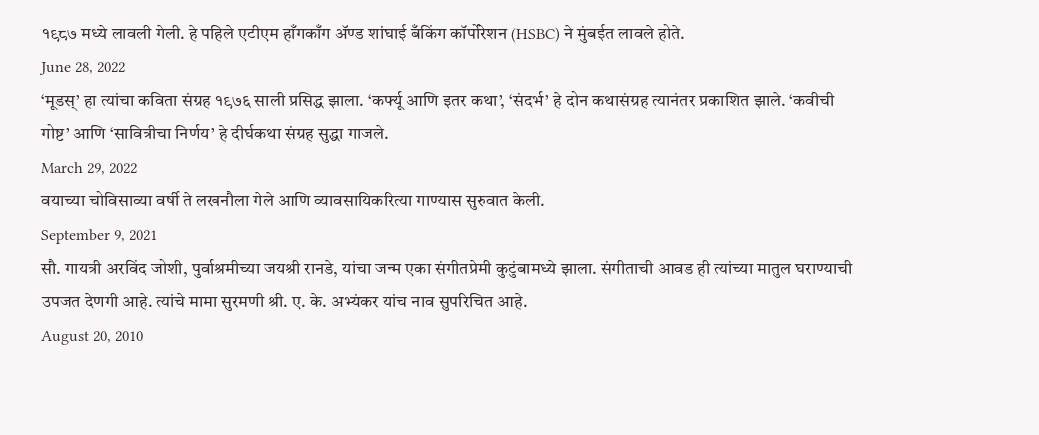१९८७ मध्ये लावली गेली. हे पहिले एटीएम हाँगकाँग ॲण्ड शांघाई बँकिंग कॉर्पोरेशन (HSBC) ने मुंबईत लावले होते.
June 28, 2022
‘मूडस्’ हा त्यांचा कविता संग्रह १९७६ साली प्रसिद्ध झाला. ‘कर्फ्यू आणि इतर कथा’, ‘संदर्भ’ हे दोन कथासंग्रह त्यानंतर प्रकाशित झाले. ‘कवीची गोष्ट’ आणि ‘सावित्रीचा निर्णय’ हे दीर्घकथा संग्रह सुद्धा गाजले.
March 29, 2022
वयाच्या चोविसाव्या वर्षी ते लखनौला गेले आणि व्यावसायिकरित्या गाण्यास सुरुवात केली.
September 9, 2021
सौ. गायत्री अरविंद जोशी, पुर्वाश्रमीच्या जयश्री रानडे, यांचा जन्म एका संगीतप्रेमी कुटुंबामध्ये झाला. संगीताची आवड ही त्यांच्या मातुल घराण्याची उपजत देणगी आहे. त्यांचे मामा सुरमणी श्री. ए. के. अभ्यंकर यांच नाव सुपरिचित आहे.
August 20, 2010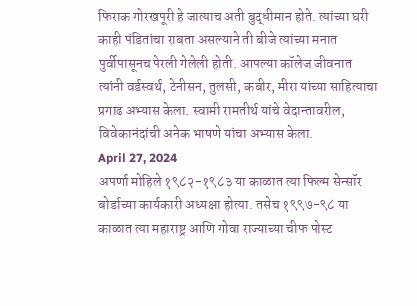फिराक गोरखपूरी हे जात्याच अती बुद्धीमान होते. त्यांच्या घरी काही पंडितांचा राबता असल्याने ती बीजे त्यांच्या मनात पुर्वीपासूनच पेरली गेलेली होती. आपल्या कॉलेज जीवनात त्यांनी वर्डस्वर्थ, टेनीसन, तुलसी, कबीर, मीरा यांच्या साहित्याचा प्रगाढ अभ्यास केला. स्वामी रामतीर्थ यांचे वेदान्तावरील, विवेकानंदांची अनेक भाषणे यांचा अभ्यास केला.
April 27, 2024
अपर्णा मोहिले १९८२-१९८३ या काळात त्या फिल्म सेन्सॉर बोर्डाच्या कार्यकारी अध्यक्षा होत्या. तसेच १९९७-९८ या काळात त्या महाराष्ट्र आणि गोवा राज्याच्या चीफ पोस्ट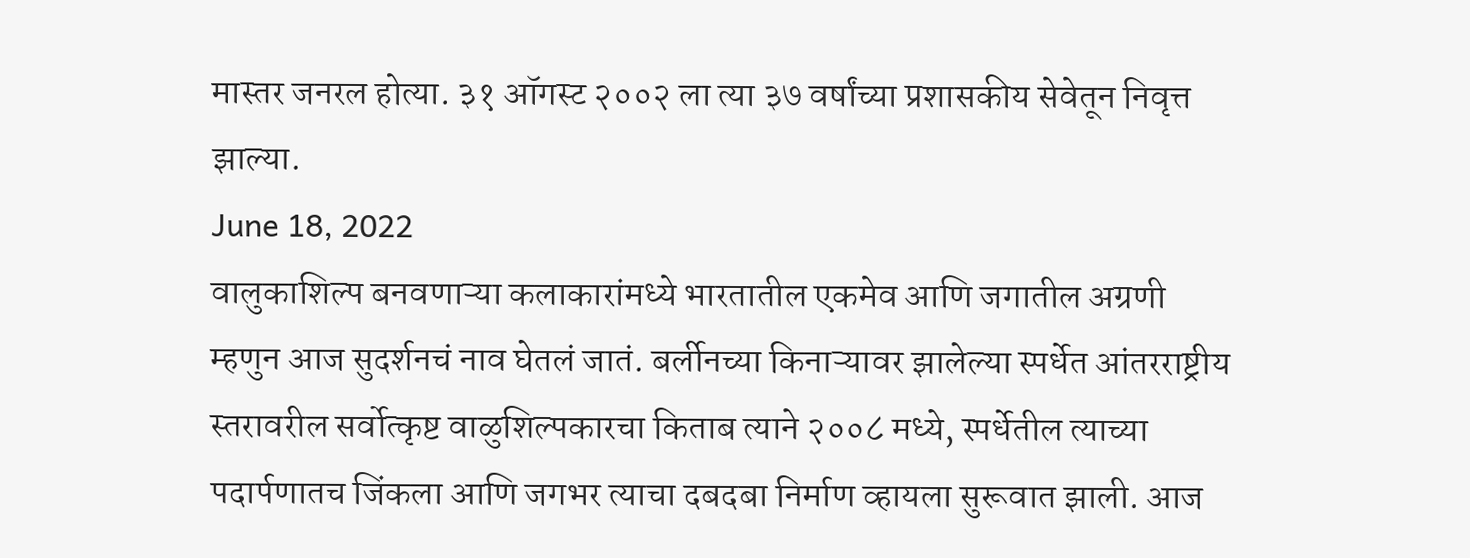मास्तर जनरल होत्या. ३१ ऑगस्ट २००२ ला त्या ३७ वर्षांच्या प्रशासकीय सेवेतून निवृत्त झाल्या.
June 18, 2022
वालुकाशिल्प बनवणाऱ्या कलाकारांमध्ये भारतातील एकमेव आणि जगातील अग्रणी म्हणुन आज सुदर्शनचं नाव घेतलं जातं. बर्लीनच्या किनाऱ्यावर झालेल्या स्पर्धेत आंतरराष्ट्रीय स्तरावरील सर्वोत्कृष्ट वाळुशिल्पकारचा किताब त्याने २००८ मध्ये, स्पर्धेतील त्याच्या पदार्पणातच जिंकला आणि जगभर त्याचा दबदबा निर्माण व्हायला सुरूवात झाली. आज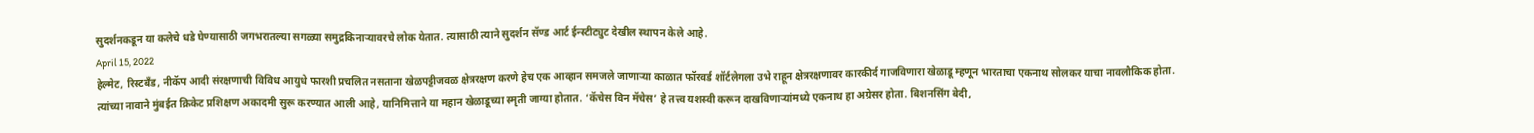सुदर्शनकडून या कलेचे धडे घेण्यासाठी जगभरातल्या सगळ्या समुद्रकिनाऱ्यावरचे लोक येतात. त्यासाठी त्याने सुदर्शन सॅण्ड आर्ट ईन्स्टीट्युट देखील स्थापन केले आहे.
April 15, 2022
हेल्मेट, रिस्टबँड, नीकॅप आदी संरक्षणाची विविध आयुधे फारशी प्रचलित नसताना खेळपट्टीजवळ क्षेत्ररक्षण करणे हेच एक आव्हान समजले जाणाऱ्या काळात फॉरवर्ड शॉर्टलेगला उभे राहून क्षेत्ररक्षणावर कारकीर्द गाजविणारा खेळाडू म्हणून भारताचा एकनाथ सोलकर याचा नावलौकिक होता.
त्यांच्या नावाने मुंबईत क्रिकेट प्रशिक्षण अकादमी सुरू करण्यात आली आहे, यानिमित्ताने या महान खेळाडूच्या स्मृती जाग्या होतात. ‘कॅचेस विन मॅचेस’ हे तत्त्व यशस्वी करून दाखविणाऱ्यांमध्ये एकनाथ हा अग्रेसर होता. बिशनसिंग बेदी,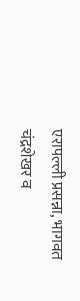एरापल्ली प्रसन्ना, भागवत चंद्रशेखर व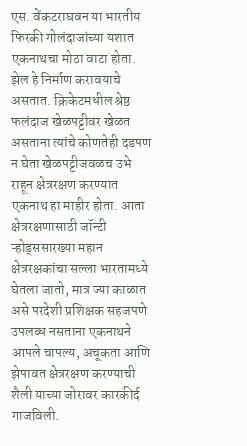एस. वेंकटराघवन या भारतीय फिरकी गोलंदाजांच्या यशात एकनाथचा मोठा वाटा होता. झेल हे निर्माण करावयाचे असतात. क्रिकेटमधील श्रेष्ठ फलंदाज खेळपट्टीवर खेळत असताना त्यांचे कोणतेही दडपण न घेता खेळपट्टीजवळच उभे राहून क्षेत्ररक्षण करण्यात एकनाथ हा माहीर होता. आता क्षेत्ररक्षणासाठी जॉन्टी ऱ्होड्ससारख्या महान क्षेत्ररक्षकांचा सल्ला भारतामध्ये घेतला जातो, मात्र ज्या काळात असे परदेशी प्रशिक्षक सहजपणे उपलब्ध नसताना एकनाथने आपले चापल्य, अचूकता आणि झेपावत क्षेत्ररक्षण करण्याची शैली याच्या जोरावर कारकीर्द गाजविली.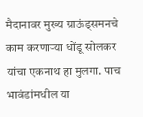मैदानावर मुख्य ग्राऊंड्समनचे काम करणाऱ्या धोंडू सोलकर यांचा एकनाथ हा मुलगा. पाच भावंडांमधील या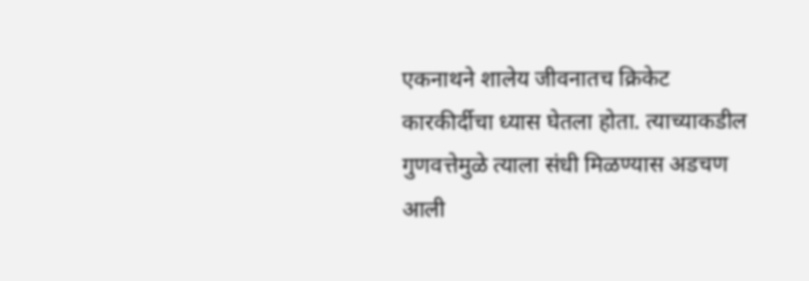एकनाथने शालेय जीवनातच क्रिकेट कारकीर्दीचा ध्यास घेतला होता. त्याच्याकडील गुणवत्तेमुळे त्याला संधी मिळण्यास अडचण आली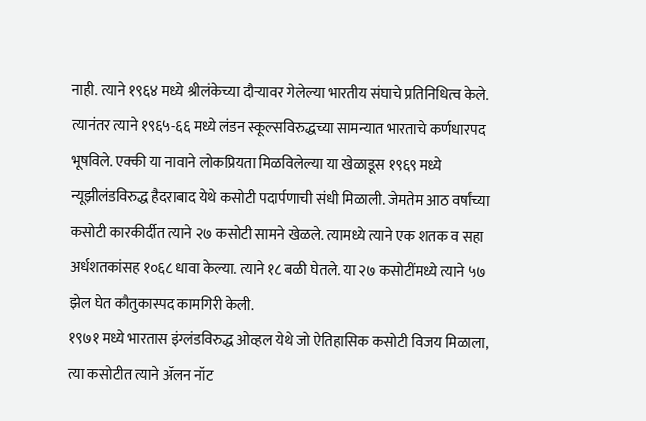नाही. त्याने १९६४ मध्ये श्रीलंकेच्या दौऱ्यावर गेलेल्या भारतीय संघाचे प्रतिनिधित्व केले. त्यानंतर त्याने १९६५-६६ मध्ये लंडन स्कूल्सविरुद्धच्या सामन्यात भारताचे कर्णधारपद भूषविले. एक्की या नावाने लोकप्रियता मिळविलेल्या या खेळाडूस १९६९ मध्ये न्यूझीलंडविरुद्ध हैदराबाद येथे कसोटी पदार्पणाची संधी मिळाली. जेमतेम आठ वर्षांच्या कसोटी कारकीर्दीत त्याने २७ कसोटी सामने खेळले. त्यामध्ये त्याने एक शतक व सहा अर्धशतकांसह १०६८ धावा केल्या. त्याने १८ बळी घेतले. या २७ कसोटींमध्ये त्याने ५७ झेल घेत कौतुकास्पद कामगिरी केली.
१९७१ मध्ये भारतास इंग्लंडविरुद्ध ओव्हल येथे जो ऐतिहासिक कसोटी विजय मिळाला, त्या कसोटीत त्याने ॲलन नॉट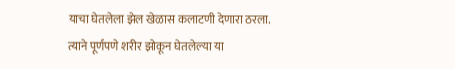याचा घेतलेला झेल खेळास कलाटणी देणारा ठरला. त्याने पूर्णपणे शरीर झोकून घेतलेल्या या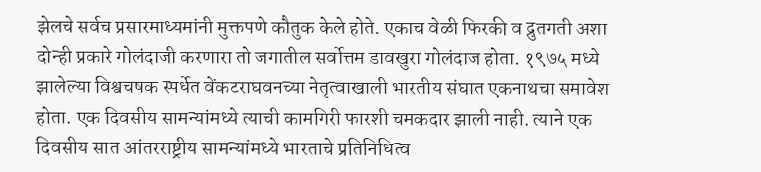झेलचे सर्वच प्रसारमाध्यमांनी मुक्तपणे कौतुक केले होते. एकाच वेळी फिरकी व द्रुतगती अशा दोन्ही प्रकारे गोलंदाजी करणारा तो जगातील सर्वोत्तम डावखुरा गोलंदाज होता. १९७५ मध्ये झालेल्या विश्वचषक स्पर्धेत वेंकटराघवनच्या नेतृत्वाखाली भारतीय संघात एकनाथचा समावेश होता. एक दिवसीय सामन्यांमध्ये त्याची कामगिरी फारशी चमकदार झाली नाही. त्याने एक दिवसीय सात आंतरराष्ट्रीय सामन्यांमध्ये भारताचे प्रतिनिधित्व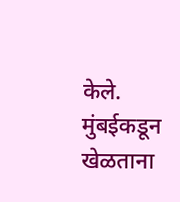केले. मुंबईकडून खेळताना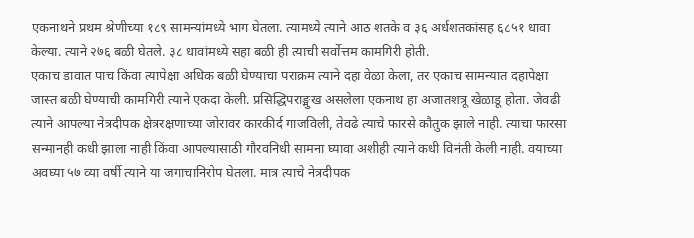एकनाथने प्रथम श्रेणीच्या १८९ सामन्यांमध्ये भाग घेतला. त्यामध्ये त्याने आठ शतके व ३६ अर्धशतकांसह ६८५१ धावा केल्या. त्याने २७६ बळी घेतले. ३८ धावांमध्ये सहा बळी ही त्याची सर्वोत्तम कामगिरी होती.
एकाच डावात पाच किंवा त्यापेक्षा अधिक बळी घेण्याचा पराक्रम त्याने दहा वेळा केला, तर एकाच सामन्यात दहापेक्षा जास्त बळी घेण्याची कामगिरी त्याने एकदा केली. प्रसिद्धिपराङ्मुख असलेला एकनाथ हा अजातशत्रू खेळाडू होता. जेवढी त्याने आपल्या नेत्रदीपक क्षेत्ररक्षणाच्या जोरावर कारकीर्द गाजविली, तेवढे त्याचे फारसे कौतुक झाले नाही. त्याचा फारसा सन्मानही कधी झाला नाही किंवा आपल्यासाठी गौरवनिधी सामना घ्यावा अशीही त्याने कधी विनंती केली नाही. वयाच्या अवघ्या ५७ व्या वर्षी त्याने या जगाचानिरोप घेतला. मात्र त्याचे नेत्रदीपक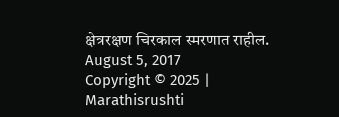क्षेत्ररक्षण चिरकाल स्मरणात राहील.
August 5, 2017
Copyright © 2025 | Marathisrushti